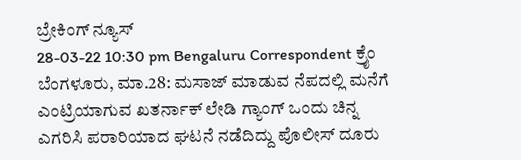ಬ್ರೇಕಿಂಗ್ ನ್ಯೂಸ್
28-03-22 10:30 pm Bengaluru Correspondent ಕ್ರೈಂ
ಬೆಂಗಳೂರು, ಮಾ.28: ಮಸಾಜ್ ಮಾಡುವ ನೆಪದಲ್ಲಿ ಮನೆಗೆ ಎಂಟ್ರಿಯಾಗುವ ಖತರ್ನಾಕ್ ಲೇಡಿ ಗ್ಯಾಂಗ್ ಒಂದು ಚಿನ್ನ ಎಗರಿಸಿ ಪರಾರಿಯಾದ ಘಟನೆ ನಡೆದಿದ್ದು ಪೊಲೀಸ್ ದೂರು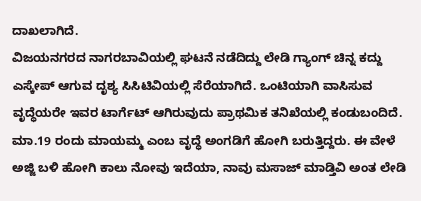ದಾಖಲಾಗಿದೆ.
ವಿಜಯನಗರದ ನಾಗರಬಾವಿಯಲ್ಲಿ ಘಟನೆ ನಡೆದಿದ್ದು ಲೇಡಿ ಗ್ಯಾಂಗ್ ಚಿನ್ನ ಕದ್ದು ಎಸ್ಕೇಪ್ ಆಗುವ ದೃಶ್ಯ ಸಿಸಿಟಿವಿಯಲ್ಲಿ ಸೆರೆಯಾಗಿದೆ. ಒಂಟಿಯಾಗಿ ವಾಸಿಸುವ ವೃದ್ಧೆಯರೇ ಇವರ ಟಾರ್ಗೆಟ್ ಆಗಿರುವುದು ಪ್ರಾಥಮಿಕ ತನಿಖೆಯಲ್ಲಿ ಕಂಡುಬಂದಿದೆ.
ಮಾ.19 ರಂದು ಮಾಯಮ್ಮ ಎಂಬ ವೃದ್ಧೆ ಅಂಗಡಿಗೆ ಹೋಗಿ ಬರುತ್ತಿದ್ದರು. ಈ ವೇಳೆ ಅಜ್ಜಿ ಬಳಿ ಹೋಗಿ ಕಾಲು ನೋವು ಇದೆಯಾ, ನಾವು ಮಸಾಜ್ ಮಾಡ್ತಿವಿ ಅಂತ ಲೇಡಿ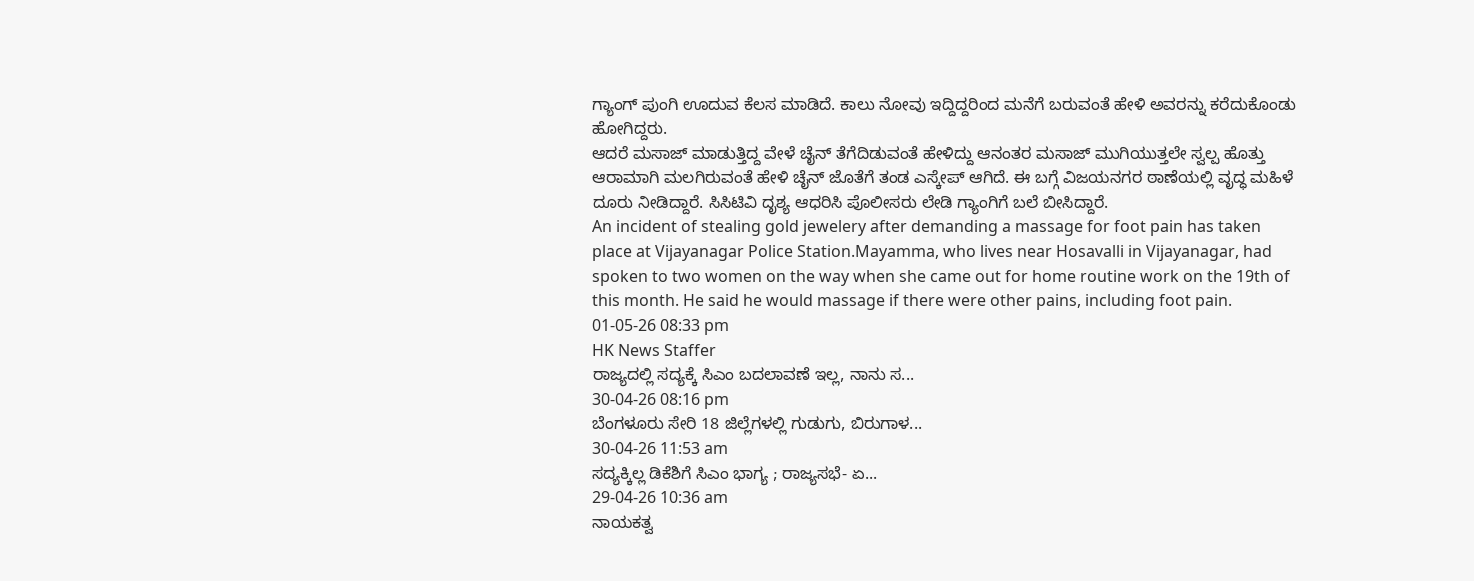ಗ್ಯಾಂಗ್ ಪುಂಗಿ ಊದುವ ಕೆಲಸ ಮಾಡಿದೆ. ಕಾಲು ನೋವು ಇದ್ದಿದ್ದರಿಂದ ಮನೆಗೆ ಬರುವಂತೆ ಹೇಳಿ ಅವರನ್ನು ಕರೆದುಕೊಂಡು ಹೋಗಿದ್ದರು.
ಆದರೆ ಮಸಾಜ್ ಮಾಡುತ್ತಿದ್ದ ವೇಳೆ ಚೈನ್ ತೆಗೆದಿಡುವಂತೆ ಹೇಳಿದ್ದು ಆನಂತರ ಮಸಾಜ್ ಮುಗಿಯುತ್ತಲೇ ಸ್ವಲ್ಪ ಹೊತ್ತು ಆರಾಮಾಗಿ ಮಲಗಿರುವಂತೆ ಹೇಳಿ ಚೈನ್ ಜೊತೆಗೆ ತಂಡ ಎಸ್ಕೇಪ್ ಆಗಿದೆ. ಈ ಬಗ್ಗೆ ವಿಜಯನಗರ ಠಾಣೆಯಲ್ಲಿ ವೃದ್ಧ ಮಹಿಳೆ ದೂರು ನೀಡಿದ್ದಾರೆ. ಸಿಸಿಟಿವಿ ದೃಶ್ಯ ಆಧರಿಸಿ ಪೊಲೀಸರು ಲೇಡಿ ಗ್ಯಾಂಗಿಗೆ ಬಲೆ ಬೀಸಿದ್ದಾರೆ.
An incident of stealing gold jewelery after demanding a massage for foot pain has taken place at Vijayanagar Police Station.Mayamma, who lives near Hosavalli in Vijayanagar, had spoken to two women on the way when she came out for home routine work on the 19th of this month. He said he would massage if there were other pains, including foot pain.
01-05-26 08:33 pm
HK News Staffer
ರಾಜ್ಯದಲ್ಲಿ ಸದ್ಯಕ್ಕೆ ಸಿಎಂ ಬದಲಾವಣೆ ಇಲ್ಲ, ನಾನು ಸ...
30-04-26 08:16 pm
ಬೆಂಗಳೂರು ಸೇರಿ 18 ಜಿಲ್ಲೆಗಳಲ್ಲಿ ಗುಡುಗು, ಬಿರುಗಾಳ...
30-04-26 11:53 am
ಸದ್ಯಕ್ಕಿಲ್ಲ ಡಿಕೆಶಿಗೆ ಸಿಎಂ ಭಾಗ್ಯ ; ರಾಜ್ಯಸಭೆ- ಏ...
29-04-26 10:36 am
ನಾಯಕತ್ವ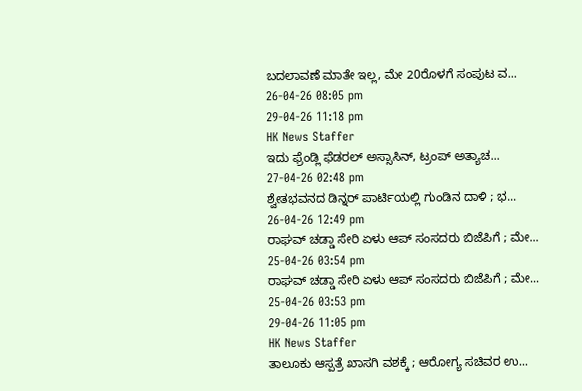ಬದಲಾವಣೆ ಮಾತೇ ಇಲ್ಲ, ಮೇ 20ರೊಳಗೆ ಸಂಪುಟ ವ...
26-04-26 08:05 pm
29-04-26 11:18 pm
HK News Staffer
ಇದು ಫ್ರೆಂಡ್ಲಿ ಫೆಡರಲ್ ಅಸ್ಸಾಸಿನ್, ಟ್ರಂಪ್ ಅತ್ಯಾಚ...
27-04-26 02:48 pm
ಶ್ವೇತಭವನದ ಡಿನ್ನರ್ ಪಾರ್ಟಿಯಲ್ಲಿ ಗುಂಡಿನ ದಾಳಿ ; ಭ...
26-04-26 12:49 pm
ರಾಘವ್ ಚಡ್ಡಾ ಸೇರಿ ಏಳು ಆಪ್ ಸಂಸದರು ಬಿಜೆಪಿಗೆ ; ಮೇ...
25-04-26 03:54 pm
ರಾಘವ್ ಚಡ್ಡಾ ಸೇರಿ ಏಳು ಆಪ್ ಸಂಸದರು ಬಿಜೆಪಿಗೆ ; ಮೇ...
25-04-26 03:53 pm
29-04-26 11:05 pm
HK News Staffer
ತಾಲೂಕು ಆಸ್ಪತ್ರೆ ಖಾಸಗಿ ವಶಕ್ಕೆ ; ಆರೋಗ್ಯ ಸಚಿವರ ಉ...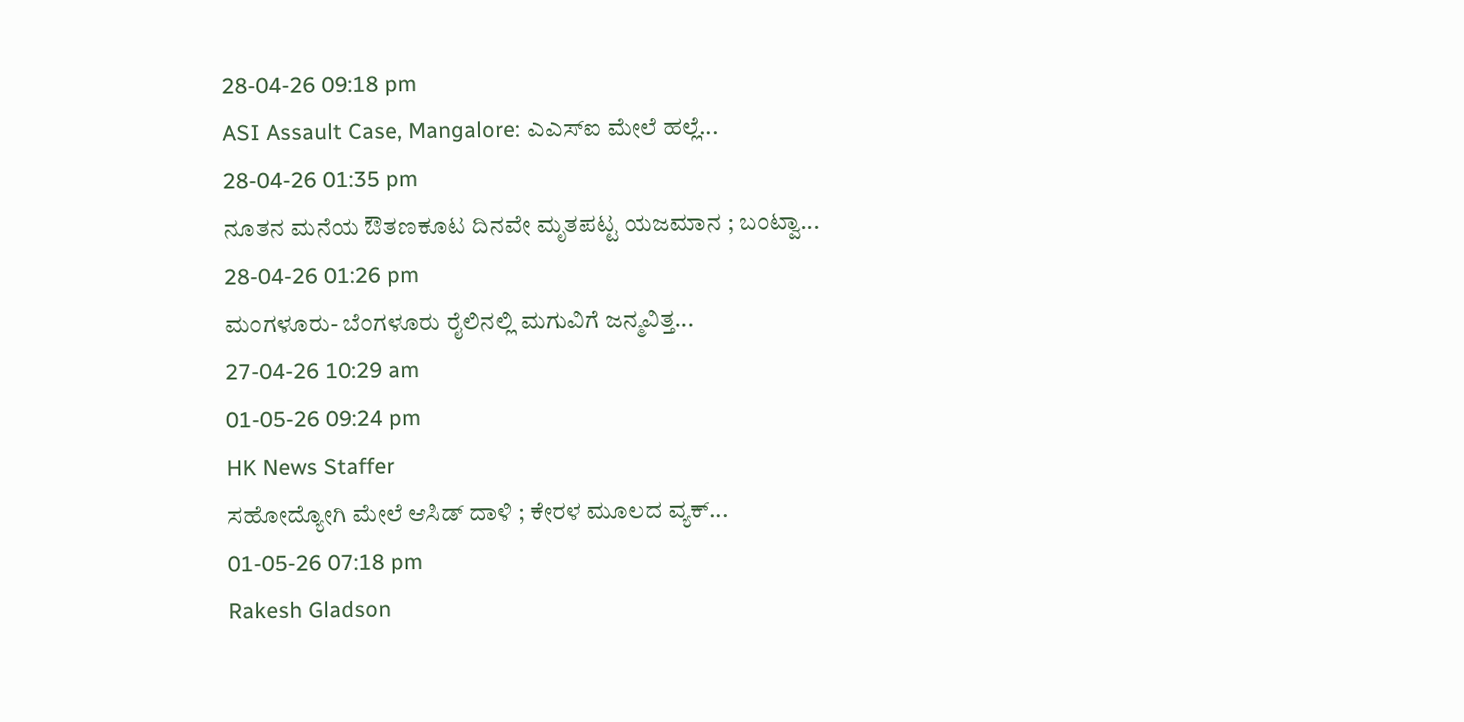28-04-26 09:18 pm
ASI Assault Case, Mangalore: ಎಎಸ್ಐ ಮೇಲೆ ಹಲ್ಲೆ...
28-04-26 01:35 pm
ನೂತನ ಮನೆಯ ಔತಣಕೂಟ ದಿನವೇ ಮೃತಪಟ್ಟ ಯಜಮಾನ ; ಬಂಟ್ವಾ...
28-04-26 01:26 pm
ಮಂಗಳೂರು- ಬೆಂಗಳೂರು ರೈಲಿನಲ್ಲಿ ಮಗುವಿಗೆ ಜನ್ಮವಿತ್ತ...
27-04-26 10:29 am
01-05-26 09:24 pm
HK News Staffer
ಸಹೋದ್ಯೋಗಿ ಮೇಲೆ ಆಸಿಡ್ ದಾಳಿ ; ಕೇರಳ ಮೂಲದ ವ್ಯಕ್...
01-05-26 07:18 pm
Rakesh Gladson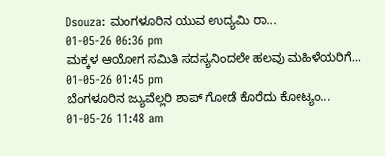Dsouza: ಮಂಗಳೂರಿನ ಯುವ ಉದ್ಯಮಿ ರಾ...
01-05-26 06:36 pm
ಮಕ್ಕಳ ಆಯೋಗ ಸಮಿತಿ ಸದಸ್ಯನಿಂದಲೇ ಹಲವು ಮಹಿಳೆಯರಿಗೆ...
01-05-26 01:45 pm
ಬೆಂಗಳೂರಿನ ಜ್ಯುವೆಲ್ಲರಿ ಶಾಪ್ ಗೋಡೆ ಕೊರೆದು ಕೋಟ್ಯಂ...
01-05-26 11:48 am